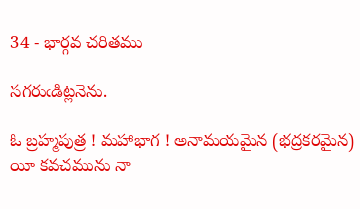34 - భార్గవ చరితము

సగరుఁడిట్లనెను.

ఓ బ్రహ్మపుత్ర ! మహాభాగ ! అనామయమైన (భద్రకరమైన) యీ కవచమును నా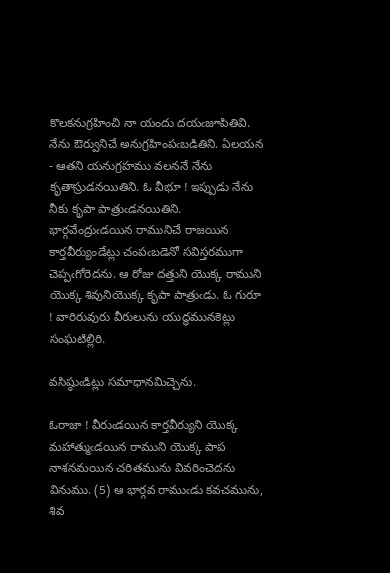కొలకనుగ్రహించి నా యందు దయఁజూపితివి. నేను ఔర్వునిచే అనుగ్రహింపఁబడితిని. ఏలయన - ఆతని యనుగ్రహము వలననే నేను కృతాస్రుడనయితిని. ఓ వీభూ ! ఇప్పుడు నేను నీకు కృపా పాత్రుఁడనయితిని. భార్గవేంద్రుఁడయిన రామునిచే రాజయిన కార్తవీర్యుండేట్లు చంపఁబడెనో సవిస్తరముగా చెప్పఁగోరెదను. ఆ రోజు దత్తుని యొక్క రాముని యొక్క శివునియొక్క కృపా పాత్రుఁడు. ఓ గురూ ! వారిరువురు వీరులును యుద్ధమునకెట్లు సంఘటిల్లిరి.

వసిష్ఠుఁడిట్లు సమాధానమిచ్చెను.

ఓరాజా ! వీరుఁడయిన కార్తవీర్యుని యొక్క మహాత్ముఁడయిన రాముని యొక్క పాప నాశనమయిన చరితమును వివరించెదను వినుము. (5) ఆ భార్గవ రాముఁడు కవచమును, శివ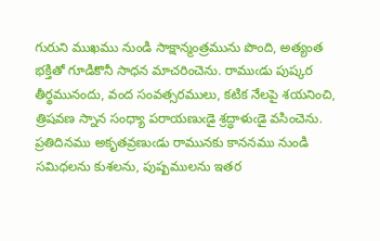గురుని ముఖము నుండి సాక్షాన్మంత్రమును పొంది, అత్యంత భక్తితో గూడికొనీ సాధన మాచరించెను. రాముఁడు పుష్కర తీర్థమునందు, వంద సంవత్సరములు, కటిక నేలపై శయనించి, త్రిషవణ స్నాన సంధ్యా పరాయణుఁడై శ్రద్ధాళుఁడై వసించెను. ప్రతిదినము అకృతవ్రణుఁడు రామునకు కాననము నుండి సమిధలను కుశలను, పుష్పములను ఇతర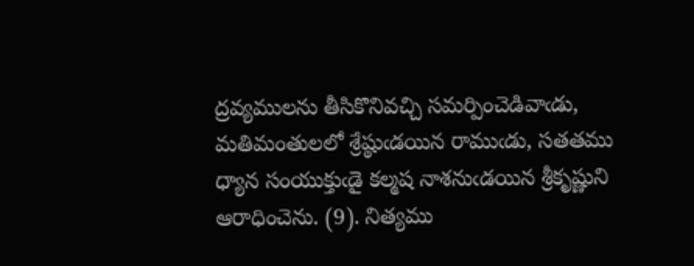ద్రవ్యములను తీసికొనివచ్చి సమర్పించెడివాఁడు, మతిమంతులలో శ్రేష్ఠుఁడయిన రాముఁడు, సతతము ధ్యాన సంయుక్తుఁడై కల్మష నాశనుఁడయిన శ్రీకృష్ణుని ఆరాధించెను. (9). నిత్యము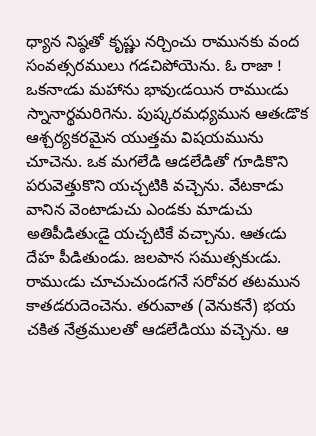ధ్యాన నిష్ఠతో కృష్ణు నర్చించు రామునకు వంద సంవత్సరములు గడచిపోయెను. ఓ రాజా ! ఒకనాఁడు మహాను భావుఁడయిన రాముఁడు స్నానార్థమరిగెను. పుష్కరమధ్యమున ఆతఁడొక ఆశ్చర్యకరమైన యుత్తమ విషయమును చూచెను. ఒక మగలేడి ఆడలేడితో గూడికొని పరువెత్తుకొని యచ్చటికి వచ్చెను. వేటకాడు వానిన వెంటాడుచు ఎండకు మాడుచు అతిపీడితుఁడై యచ్చటికే వచ్చాను. ఆతఁడు దేహ పీడితుండు. జలపాన సముత్సకుఁడు. రాముఁడు చూచుచుండగనే సరోవర తటమున కాతడరుదెంచెను. తరువాత (వెనుకనే) భయ చకిత నేత్రములతో ఆడలేడియు వచ్చెను. ఆ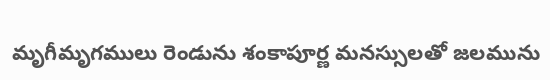మృగీమృగములు రెండును శంకాపూర్ణ మనస్సులతో జలమును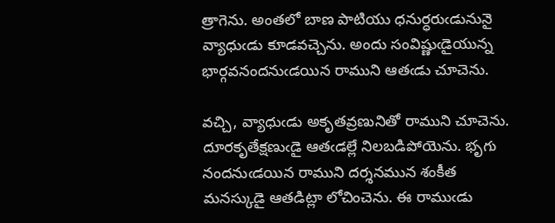త్రాగెను. అంతలో బాణ పాటియు ధనుర్ధరుఁడునునై వ్యాధుఁడు కూడవచ్చెను. అందు సంవిష్ణుఁడైయున్న భార్గవనందనుఁడయిన రాముని ఆతఁడు చూచెను.

వచ్చి, వ్యాధుఁడు అకృతవ్రణునితో రాముని చూచెను. దూరకృతేక్షణుఁడై ఆతఁడల్లే నిలబడిపోయెను. భృగు నందనుఁడయిన రాముని దర్శనమున శంకీత మనస్కుడై ఆతడిట్లా లోచించెను. ఈ రాముఁడు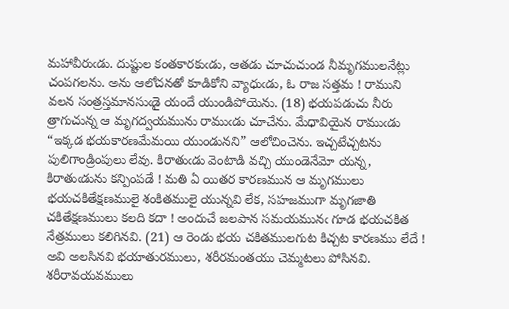మహావీరుఁడు. దుష్టుల కంతకారకుఁడు, ఆతడు చూచుచుండ నీమృగములనేట్లు చంపగలను. అను ఆలోచనతో కూడికోని వ్యాధుఁడు, ఓ రాజ సత్తమ ! రాముని వలన సంత్రస్తమానసుఁడై యందే యుండిపోయెను. (18) భయపడుచు నీరు త్రాగుచున్న ఆ మృగద్వయమును రాముఁడు చూచేను. మేధావియైన రాముఁడు “ఇక్కడ భయకారణమేమయి యుండునని” ఆలోచించెను. ఇచ్చటేచ్చటను పులిగాండ్రింపులు లేవు. కిరాతుఁడు వెంటాడి వచ్చి యుండెనేమో యన్న, కిరాతుఁడును కన్పింపడే ! మతి ఏ యితర కారణమున ఆ మృగములు భయచకితేక్షణములై శంకితములై యున్నవి లేక, సహజముగా మృగజాతి చకితేక్షణములు కలది కదా ! అందుచే జలపాన సమయమునఁ గూడ భయచకిత నేత్రములు కలిగినవి. (21) ఆ రెండు భయ చకితములగుట కిచ్చట కారణము లేదే ! అవి అలసినవి భయాతురములు, శరీరమంతయు చెమ్మటలు పోసినవి.  శరీరావయవములు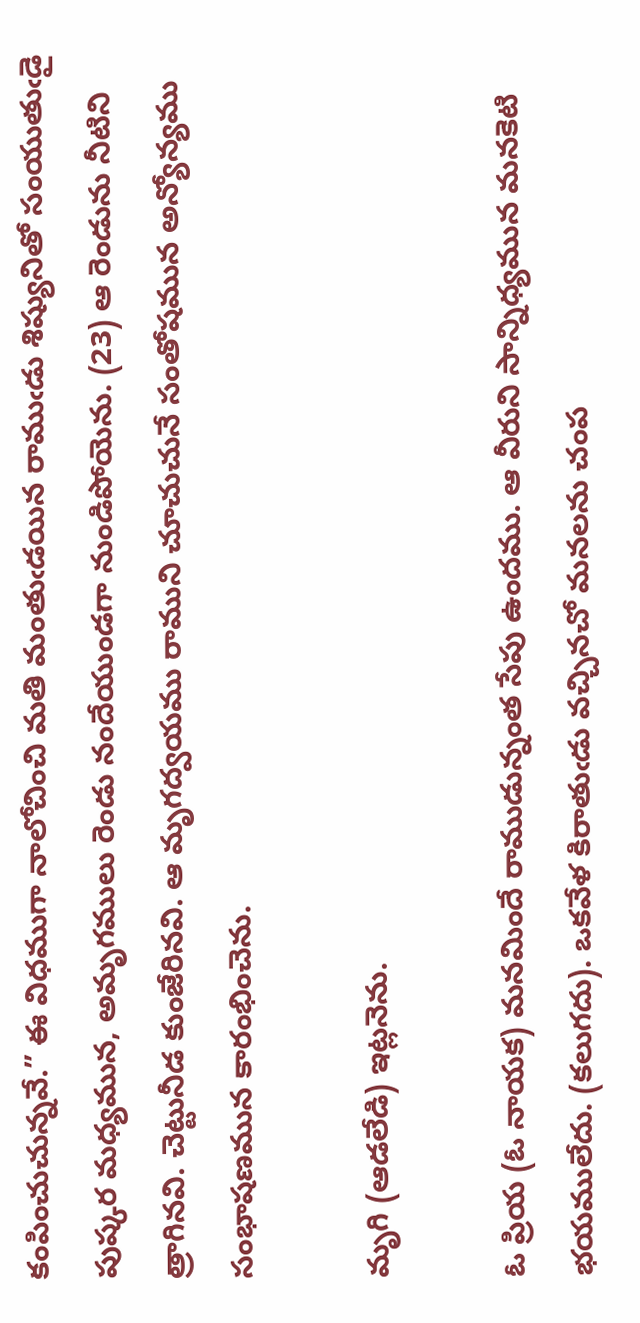కంపించుచున్నవే.” ఈ విధముగా నాలోచించి మతి మంతుఁడయిన రాముఁడు శిష్యునితో సంయుతుఁడై పుష్కర మధ్యమున, అమృగములు రెండు నందేయుండగా నుండిపోయెను. (23) ఆ రెండును నీటిని త్రాగినవి. చెట్టునీడ కుంజేరినవి. ఆ మృగద్వయము రాముని చూచుచునే సంతోషమున అన్యోన్యము సంభాషణమున కారంభించెను.

మృగి (ఆడలేడి) ఇట్లనెను.

ఓ ప్రియ (ఓ నాయక) మనమిందే రాముడున్నంత సేపు ఉందము. ఆ వీరుని సాన్నిధ్యమున మనకెటి భయములేదు. (కలుగదు). ఒకవేళ కిరాతుఁడు వచ్చినచో మనలను చంప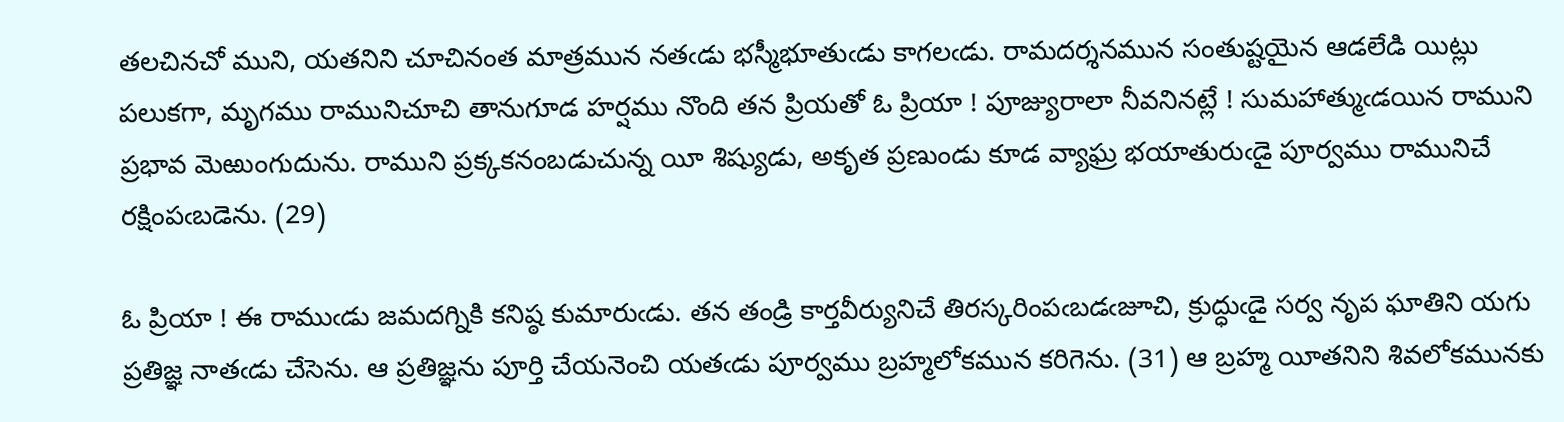తలచినచో ముని, యతనిని చూచినంత మాత్రమున నతఁడు భస్మీభూతుఁడు కాగలఁడు. రామదర్శనమున సంతుష్టయైన ఆడలేడి యిట్లు పలుకగా, మృగము రామునిచూచి తానుగూడ హర్షము నొంది తన ప్రియతో ఓ ప్రియా ! పూజ్యురాలా నీవనినట్లే ! సుమహాత్ముఁడయిన రాముని ప్రభావ మెఱుంగుదును. రాముని ప్రక్కకనంబడుచున్న యీ శిష్యుడు, అకృత ప్రణుండు కూడ వ్యాఘ్ర భయాతురుఁడై పూర్వము రామునిచే రక్షింపఁబడెను. (29)

ఓ ప్రియా ! ఈ రాముఁడు జమదగ్నికి కనిష్ఠ కుమారుఁడు. తన తండ్రి కార్తవీర్యునిచే తిరస్కరింపఁబడఁజూచి, క్రుద్ధుఁడై సర్వ నృప ఘాతిని యగు ప్రతిజ్ఞ నాతఁడు చేసెను. ఆ ప్రతిజ్ఞను పూర్తి చేయనెంచి యతఁడు పూర్వము బ్రహ్మలోకమున కరిగెను. (31) ఆ బ్రహ్మ యీతనిని శివలోకమునకు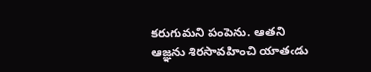కరుగుమని పంపెను. ఆతని ఆజ్ఞను శిరసావహించి యాతఁడు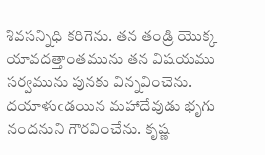శివసన్నిధి కరిగెను. తన తండ్రి యొక్క యావదత్తాంతమును తన విషయము సర్వమును పునకు విన్నవించెను. దయాళుఁడయిన మహాదేవుడు భృగు నందనుని గౌరవించేను. కృష్ణ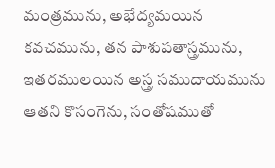మంత్రమును, అభేద్యమయిన కవచమును, తన పాశుపతాస్త్రమును, ఇతరములయిన అస్త్ర సముదాయమును ఆతని కొసంగెను, సంతోషముతో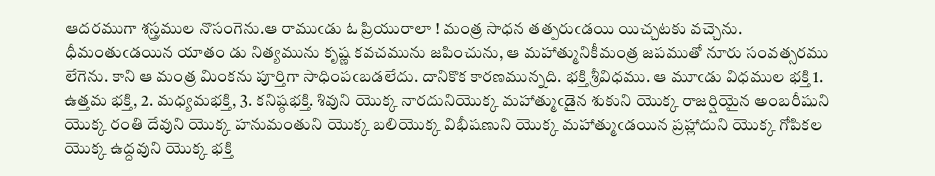ఆదరముగా శస్త్రముల నొసంగెను.ఆ రాముఁడు ఓ ప్రియురాలా ! మంత్ర సాధన తత్పరుఁడయి యిచ్చటకు వచ్చెను. ధీమంతుఁడయిన యాతం డు నిత్యమును కృష్ణ కవచమును జపించును, ఆ మహాత్మునికీమంత్ర జపముతో నూరు సంవత్సరము లేగెను. కాని ఆ మంత్ర మింకను పూర్తిగా సాధింపఁబడలేదు. దానికొక కారణమున్నది. భక్తి శ్రీవిధము. ఆ మూఁడు విధముల భక్తి 1. ఉత్తమ భక్తి, 2. మధ్యమభక్తి, 3. కనిష్ఠభక్తి. శివుని యొక్క నారదునియొక్క మహాత్ముఁడైన శుకుని యొక్క రాజర్షియైన అంబరీషుని యొక్క రంతి దేవుని యొక్క హనుమంతుని యొక్క బలియొక్క విభీషణుని యొక్క మహాత్ముఁడయిన ప్రహ్లాదుని యొక్క గోపికల యొక్క ఉద్దవుని యొక్క భక్తి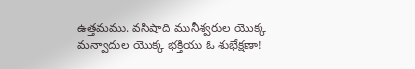ఉత్తమము. వసిషాది మునీశ్వరుల యొక్క మన్వాదుల యొక్క భక్తియు ఓ శుభేక్షణా!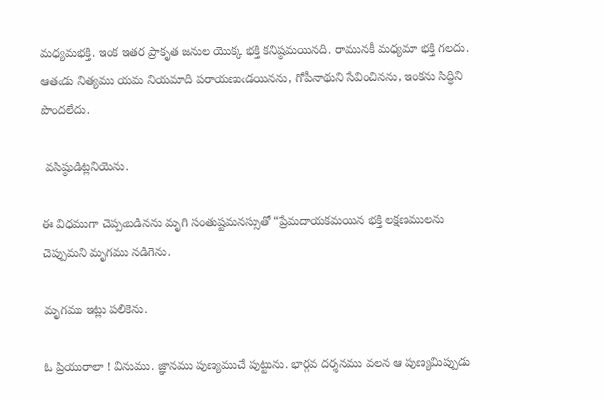మధ్యమభక్తి. ఇంక ఇతర ప్రాకృత జనుల యొక్క భక్తి కనిష్ఠమయినది. రామునకీ మధ్యమా భక్తి గలదు. ఆతఁడు నిత్యము యమ నియమాది పరాయణుఁడయినను, గోపీనాథుని సేవించినను, ఇంకను సిద్ధిని పొందలేదు.

 వసిష్ఠుడిట్లనియెను.

ఈ విధముగా చెప్పఁబడినను మృగి సంతుష్టమనస్సుతో “ప్రేమదాయకమయిన భక్తి లక్షణములను చెప్పుమని మృగము నడిగెను.

మృగము ఇట్లు పలికెను.

ఓ ప్రియురాలా ! వినుము. జ్ఞానము పుణ్యముచే పుట్టును. భార్గవ దర్శనము వలన ఆ పుణ్యమిప్పుడు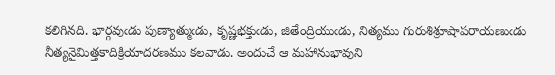కలిగినది. భార్గవుఁడు పుణ్యాత్ముఁడు, కృష్ణభక్తుఁడు, జితేంద్రియుఁడు, నిత్యము గురుశిశ్రూషాపరాయణుఁడు నీత్యనైమిత్తకాదిక్రియాదరణము కలవాడు. అందుచే ఆ మహానుభావుని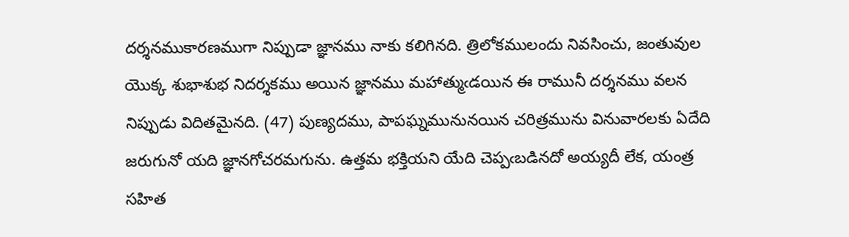దర్శనముకారణముగా నిప్పుడా జ్ఞానము నాకు కలిగినది. త్రిలోకములందు నివసించు, జంతువుల యొక్క శుభాశుభ నిదర్శకము అయిన జ్ఞానము మహాత్ముఁడయిన ఈ రామునీ దర్శనము వలన నిప్పుడు విదితమైనది. (47) పుణ్యదము, పాపఘ్నమునునయిన చరిత్రమును వినువారలకు ఏదేది జరుగునో యది జ్ఞానగోచరమగును. ఉత్తమ భక్తియని యేది చెప్పఁబడినదో అయ్యదీ లేక, యంత్ర సహిత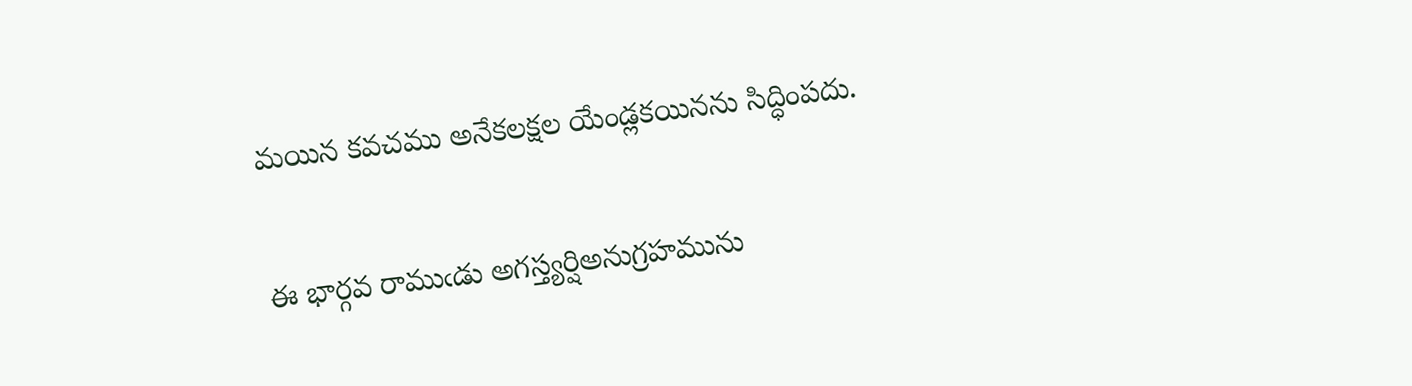మయిన కవచము అనేకలక్షల యేండ్లకయినను సిద్ధింపదు.

ఈ భార్గవ రాముఁడు అగస్త్యర్షిఅనుగ్రహమును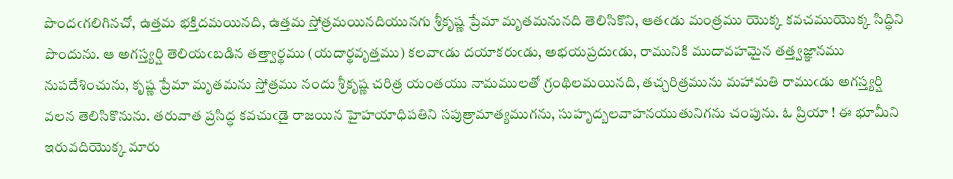పొందఁగలిగినచో, ఉత్తమ భక్తిదమయినది, ఉత్తమ స్తోత్రమయినదియునగు శ్రీకృష్ణ ప్రేమా మృతమనునది తెలిసికొని, ఆతఁడు మంత్రము యొక్క కవచముయొక్క సిద్ధిని పొందును. ఆ అగస్త్యర్షి తెలియఁబడిన తత్త్వార్థము (యదార్థవృత్తము) కలవాఁడు దయాకరుఁడు, అభయప్రదుఁడు, రామునికి ముదావహమైన తత్త్వజ్ఞానము నుపదేశించును, కృష్ణ ప్రేమా మృతమను స్తోత్రము నందు శ్రీకృష్ణ చరిత్ర యంతయు నామములతో గ్రంథిలమయినది, తచ్చరిత్రమును మహామతి రాముఁడు అగస్త్యర్షి వలన తెలిసికొనును. తరువాత ప్రసిద్ధ కవచుఁడై రాజయిన హైహయాధిపతిని సపుత్రామాత్యముగను, సుహృద్బలవాహనయుతునిగను చంపును. ఓ ప్రియా ! ఈ భూమీని ఇరువదియొక్క మారు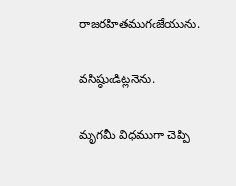రాజరహితముగఁజేయును.

వసిష్ఠుఁడిట్లనెను.

మృగమీ విధముగా చెప్పి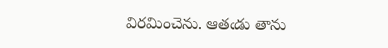విరమించెను. ఆతఁడు తాను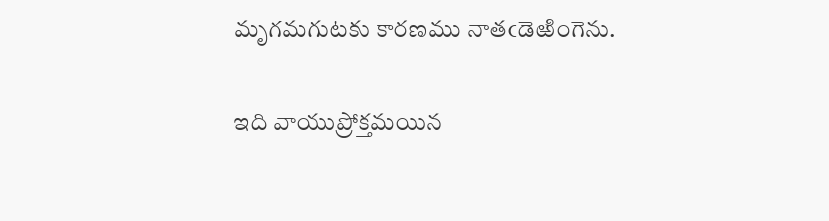మృగమగుటకు కారణము నాతఁడెఱింగెను.

ఇది వాయుప్రోక్తమయిన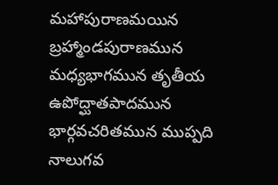మహాపురాణమయిన బ్రహ్మాండపురాణమున మధ్యభాగమున తృతీయ ఉపోద్ఘాతపాదమున భార్గవచరితమున ముప్పది నాలుగవ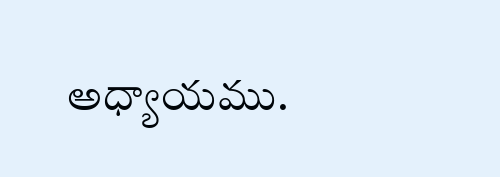అధ్యాయము.